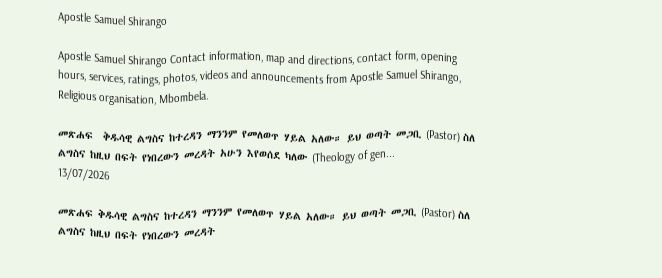Apostle Samuel Shirango

Apostle Samuel Shirango Contact information, map and directions, contact form, opening hours, services, ratings, photos, videos and announcements from Apostle Samuel Shirango, Religious organisation, Mbombela.

መጽሐፍ  ቅዱሳዊ ልግስና ከተረዳን ማንንም የመለወጥ ሃይል አለው። ይህ ወጣት መጋቢ (Pastor) ስለ ልግስና ከዚህ በፍት የነበረውን መረዳት አሁን እየወሰደ ካለው (Theology of gen...
13/07/2026

መጽሐፍ ቅዱሳዊ ልግስና ከተረዳን ማንንም የመለወጥ ሃይል አለው። ይህ ወጣት መጋቢ (Pastor) ስለ ልግስና ከዚህ በፍት የነበረውን መረዳት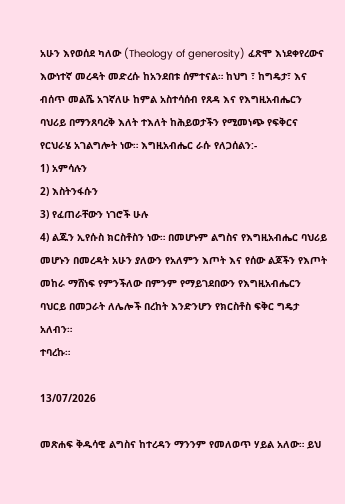አሁን እየወሰደ ካለው (Theology of generosity) ፈጽሞ እነደቀየረውና እውነተኛ መረዳት መድረሱ ከአንደበቱ ሰምተናል። ከህግ ፣ ከግዴታ፣ እና ብሰጥ መልሼ አገኛለሁ ከምል አስተሳሰብ የጸዳ እና የእግዚአብሔርን ባህሪይ በማንጸባረቅ እለት ተእለት ከሕይወታችን የሚመነጭ የፍቅርና የርህራሄ አገልግሎት ነው። እግዚአብሔር ራሱ የለጋሰልን:-
1) አምሳሉን
2) እስትንፋሱን
3) የፈጠራቸውን ነገሮች ሁሉ
4) ልጁን ኢየሱስ ክርስቶስን ነው። በመሆኑም ልግስና የእግዚአብሔር ባህሪይ መሆኑን በመረዳት አሁን ያለውን የአለምን እጦት እና የሰው ልጆችን የእጦት መከራ ማሸነፍ የምንችለው በምንም የማይገደበውን የእግዚአብሔርን ባህርይ በመጋራት ለሌሎች በረከት እንድንሆን የክርስቶስ ፍቅር ግዴታ አለብን።
ተባረኩ።

13/07/2026

መጽሐፍ ቅዱሳዊ ልግስና ከተረዳን ማንንም የመለወጥ ሃይል አለው። ይህ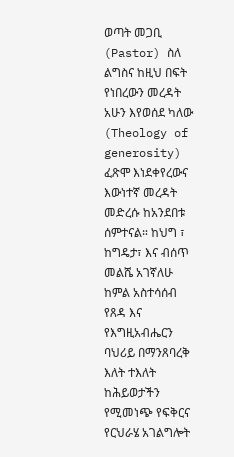ወጣት መጋቢ (Pastor) ስለ ልግስና ከዚህ በፍት የነበረውን መረዳት አሁን እየወሰደ ካለው (Theology of generosity) ፈጽሞ እነደቀየረውና እውነተኛ መረዳት መድረሱ ከአንደበቱ ሰምተናል። ከህግ ፣ ከግዴታ፣ እና ብሰጥ መልሼ አገኛለሁ ከምል አስተሳሰብ የጸዳ እና የእግዚአብሔርን ባህሪይ በማንጸባረቅ እለት ተእለት ከሕይወታችን የሚመነጭ የፍቅርና የርህራሄ አገልግሎት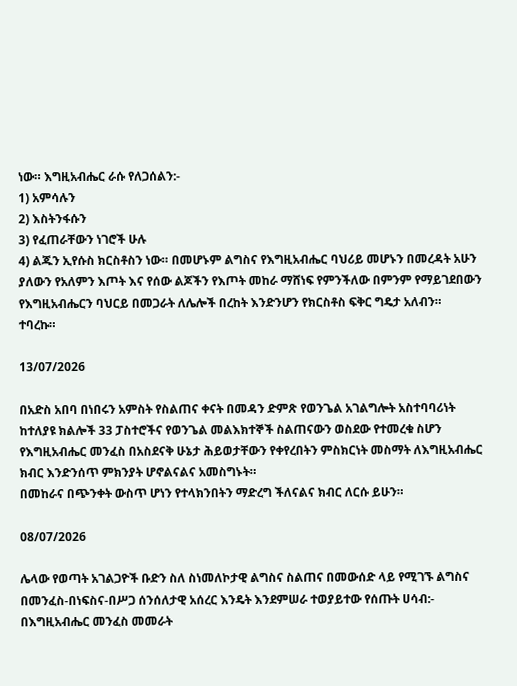ነው። እግዚአብሔር ራሱ የለጋሰልን:-
1) አምሳሉን
2) እስትንፋሱን
3) የፈጠራቸውን ነገሮች ሁሉ
4) ልጁን ኢየሱስ ክርስቶስን ነው። በመሆኑም ልግስና የእግዚአብሔር ባህሪይ መሆኑን በመረዳት አሁን ያለውን የአለምን እጦት እና የሰው ልጆችን የእጦት መከራ ማሸነፍ የምንችለው በምንም የማይገደበውን የእግዚአብሔርን ባህርይ በመጋራት ለሌሎች በረከት እንድንሆን የክርስቶስ ፍቅር ግዴታ አለብን።
ተባረኩ።

13/07/2026

በአድስ አበባ በነበሩን አምስት የስልጠና ቀናት በመዳን ድምጽ የወንጌል አገልግሎት አስተባባሪነት ከተለያዩ ክልሎች 33 ፓስተሮችና የወንጌል መልእክተኞች ስልጠናውን ወስደው የተመረቁ ስሆን የእግዚአብሔር መንፈስ በአስደናቅ ሁኔታ ሕይወታቸውን የቀየረበትን ምስክርነት መስማት ለእግዚአብሔር ክብር እንድንሰጥ ምክንያት ሆኖልናልና አመስግኑት።
በመከራና በጭንቀት ውስጥ ሆነን የተላክንበትን ማድረግ ችለናልና ክብር ለርሱ ይሁን።

08/07/2026

ሌላው የወጣት አገልጋዮች ቡድን ስለ ስነመለኮታዊ ልግስና ስልጠና በመውሰድ ላይ የሚገኙ ልግስና በመንፈስ-በነፍስና-በሥጋ ሰንሰለታዊ አሰረር እንዴት እንደምሠራ ተወያይተው የሰጡት ሀሳብ:- በእግዚአብሔር መንፈስ መመራት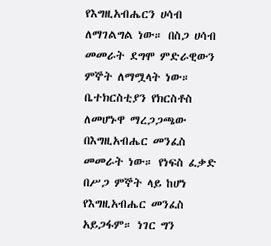የእግዚአብሔርን ሀሳብ ለማገልግል ነው። በስጋ ሀሳብ መመራት ደግሞ ምድራዊውን ምኞት ለማሟላት ነው። ቤተክርስቲያን የክርስቶስ ለመሆኑዋ ማረጋጋጫው በእግዚአብሔር መንፈስ መመራት ነው። የነፍስ ፈቃድ በሥጋ ምኞት ላይ ከሆነ የእግዚአብሔር መንፈስ አይጋፋም። ነገር ግን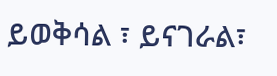ይወቅሳል ፣ ይናገራል፣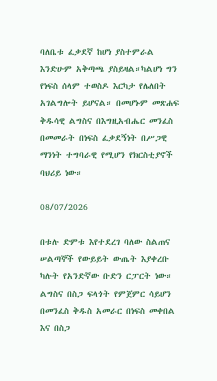ባለቤቱ ፈቃደኛ ከሆነ ያስተምራል እንድሁም አቅጣጫ ያስይዛል።ካልሆነ ግን የነፍስ ሰላም ተወስዶ እርካታ የሌለበት አገልግሎት ይሆናል። በመሆኑም መጽሐፍ ቅዱሳዊ ልግስና በእግዚአብሔር መንፈስ በመመራት በነፍስ ፈቃደኝነት በሥጋዊ ማንነት ተግባራዊ የሚሆን የክርስቲያኖች ባህሪይ ነው።

08/07/2026

በቱሉ ድምቱ እየተደረገ ባለው ስልጠና ሠልጣኞች የውይይት ውጤት እያቀረቡ ካሉት የአንድኛው ቡድን ርፓርት ነው። ልግስና በስጋ ፍላጎት የምጀምር ሳይሆን በመንፈስ ቅዱስ አመራር በነፍስ መቀበል እና በስጋ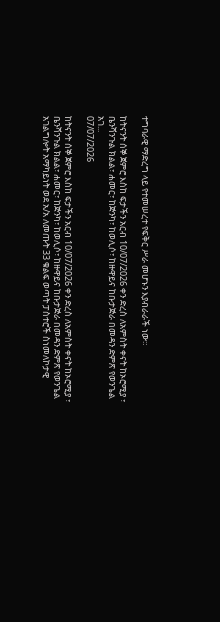ተግባራዊ ማድረግ ላይ የተመሠረተ የፍቅር ሥራ መሆኑን እያብራራች ነው።

ከትናንት ሰኞ ጀምሮ እስከ ፍታችን አርብ 10/07/2026 ቀን ድረስ ለአምስት ቀናት ከኦሮሚያ ፣ ቤንሻንጉል ክልል፣ ሐመር፣ ከጅንካ፣ ከወሊሶ፣ ከዙዋይና ከቡታጅራ በመዳን ድምጽ የወንጌል አገ...
07/07/2026

ከትናንት ሰኞ ጀምሮ እስከ ፍታችን አርብ 10/07/2026 ቀን ድረስ ለአምስት ቀናት ከኦሮሚያ ፣ ቤንሻንጉል ክልል፣ ሐመር፣ ከጅንካ፣ ከወሊሶ፣ ከዙዋይና ከቡታጅራ በመዳን ድምጽ የወንጌል አገልግሎት አማካይነት ወደ አ/አ ለመጡት 33 ቁልፍ ወጣት ፓስተሮች ስነመለኮታዊ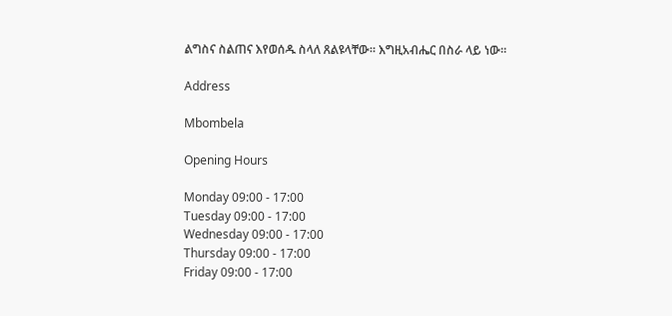ልግስና ስልጠና እየወሰዱ ስላለ ጸልዩላቸው። እግዚአብሔር በስራ ላይ ነው።

Address

Mbombela

Opening Hours

Monday 09:00 - 17:00
Tuesday 09:00 - 17:00
Wednesday 09:00 - 17:00
Thursday 09:00 - 17:00
Friday 09:00 - 17:00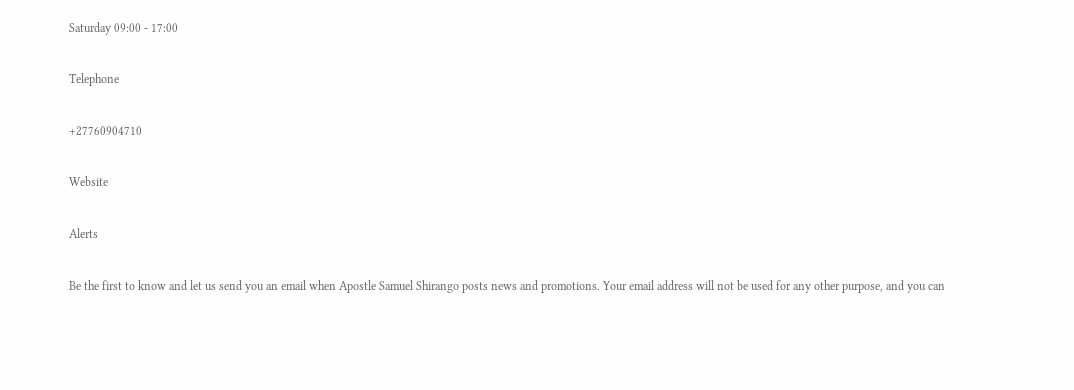Saturday 09:00 - 17:00

Telephone

+27760904710

Website

Alerts

Be the first to know and let us send you an email when Apostle Samuel Shirango posts news and promotions. Your email address will not be used for any other purpose, and you can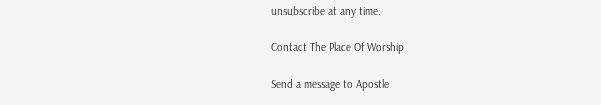unsubscribe at any time.

Contact The Place Of Worship

Send a message to Apostle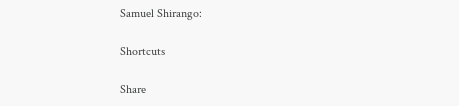Samuel Shirango:

Shortcuts

Share